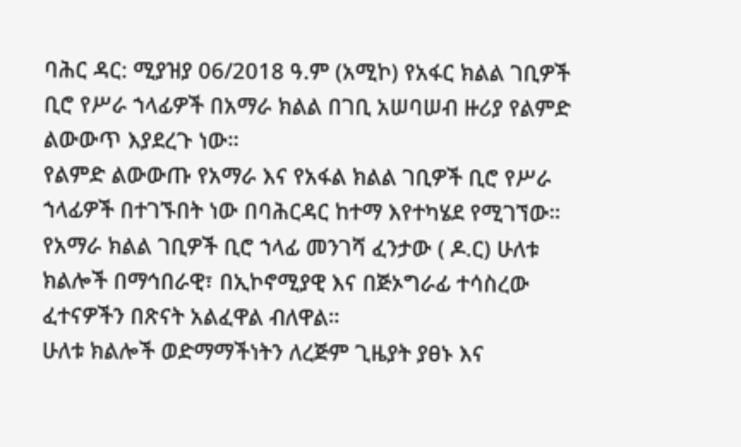ባሕር ዳር: ሚያዝያ 06/2018 ዓ.ም (አሚኮ) የአፋር ክልል ገቢዎች ቢሮ የሥራ ኀላፊዎች በአማራ ክልል በገቢ አሠባሠብ ዙሪያ የልምድ ልውውጥ እያደረጉ ነው።
የልምድ ልውውጡ የአማራ እና የአፋል ክልል ገቢዎች ቢሮ የሥራ ኀላፊዎች በተገኙበት ነው በባሕርዳር ከተማ እየተካሄደ የሚገኘው።
የአማራ ክልል ገቢዎች ቢሮ ኀላፊ መንገሻ ፈንታው ( ዶ.ር) ሁለቱ ክልሎች በማኅበራዊ፣ በኢኮኖሚያዊ እና በጅኦግራፊ ተሳስረው ፈተናዎችን በጽናት አልፈዋል ብለዋል።
ሁለቱ ክልሎች ወድማማችነትን ለረጅም ጊዜያት ያፀኑ እና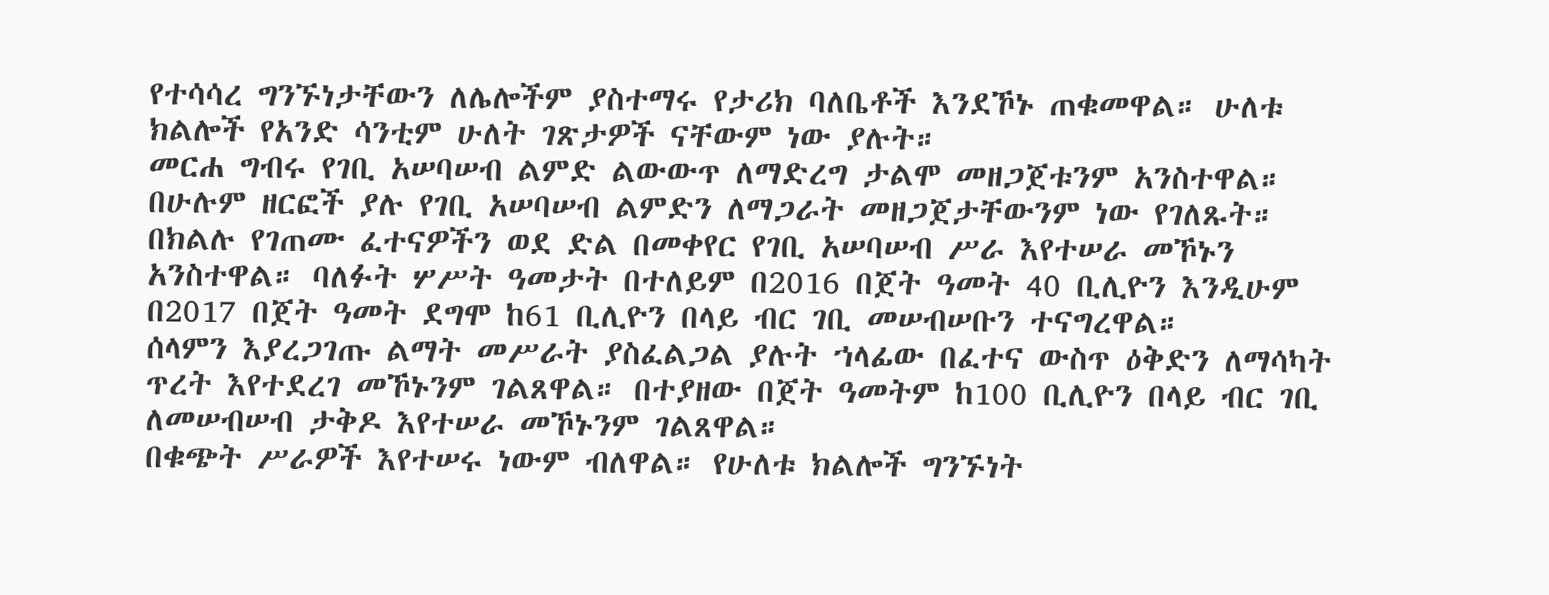የተሳሳረ ግንኙነታቸውን ለሌሎችም ያስተማሩ የታሪክ ባለቤቶች እንደኾኑ ጠቁመዋል። ሁለቱ ክልሎች የአንድ ሳንቲም ሁለት ገጽታዎች ናቸውም ነው ያሉት።
መርሐ ግብሩ የገቢ አሠባሠብ ልምድ ልውውጥ ለማድረግ ታልሞ መዘጋጀቱንም አንስተዋል። በሁሉም ዘርፎች ያሉ የገቢ አሠባሠብ ልምድን ለማጋራት መዘጋጀታቸውንም ነው የገለጹት።
በክልሉ የገጠሙ ፈተናዎችን ወደ ድል በመቀየር የገቢ አሠባሠብ ሥራ እየተሠራ መኾኑን አንስተዋል። ባለፉት ሦሥት ዓመታት በተለይም በ2016 በጀት ዓመት 40 ቢሊዮን እንዲሁም በ2017 በጀት ዓመት ደግሞ ከ61 ቢሊዮን በላይ ብር ገቢ መሠብሠቡን ተናግረዋል።
ሰላምን እያረጋገጡ ልማት መሥራት ያስፈልጋል ያሉት ኀላፊው በፈተና ውስጥ ዕቅድን ለማሳካት ጥረት እየተደረገ መኾኑንም ገልጸዋል። በተያዘው በጀት ዓመትም ከ100 ቢሊዮን በላይ ብር ገቢ ለመሠብሠብ ታቅዶ እየተሠራ መኾኑንም ገልጸዋል።
በቁጭት ሥራዎች እየተሠሩ ነውም ብለዋል። የሁለቱ ክልሎች ግንኙነት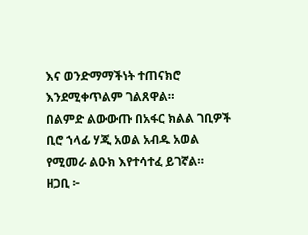እና ወንድማማችነት ተጠናክሮ እንደሚቀጥልም ገልጸዋል።
በልምድ ልውውጡ በአፋር ክልል ገቢዎች ቢሮ ኀላፊ ሃጂ አወል አብዱ አወል የሚመራ ልዑክ እየተሳተፈ ይገኛል።
ዘጋቢ ፦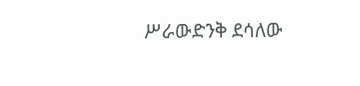ሥራውድንቅ ደሳለው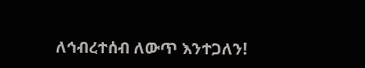ለኅብረተሰብ ለውጥ እንተጋለን!